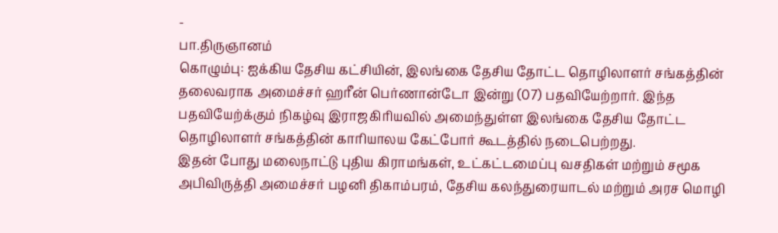-
பா.திருஞானம்
கொழும்பு: ஐக்கிய தேசிய கட்சியின், இலங்கை தேசிய தோட்ட தொழிலாளர் சங்கத்தின் தலைவராக அமைச்சர் ஹரீன் பெர்ணான்டோ இன்று (07) பதவியேற்றார். இந்த பதவியேற்க்கும் நிகழ்வு இராஜகிரியவில் அமைந்துள்ள இலங்கை தேசிய தோட்ட தொழிலாளர் சங்கத்தின் காரியாலய கேட்போர் கூடத்தில் நடைபெற்றது.
இதன் போது மலைநாட்டு புதிய கிராமங்கள், உட்கட்டமைப்பு வசதிகள் மற்றும் சமூக அபிவிருத்தி அமைச்சர் பழனி திகாம்பரம், தேசிய கலந்துரையாடல் மற்றும் அரச மொழி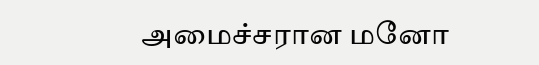அமைச்சரான மனோ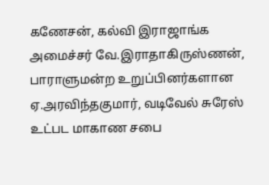கணேசன், கல்வி இராஜாங்க அமைச்சர் வே.இராதாகிருஸ்ணன், பாராளுமன்ற உறுப்பினர்களான ஏ.அரவிந்தகுமார், வடிவேல் சுரேஸ் உட்பட மாகாண சபை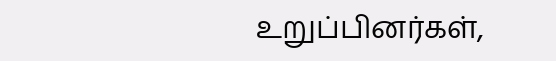உறுப்பினர்கள்,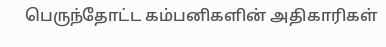பெருந்தோட்ட கம்பனிகளின் அதிகாரிகள்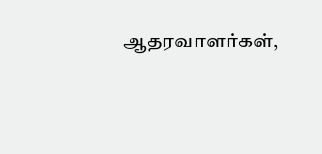ஆதரவாளர்கள்,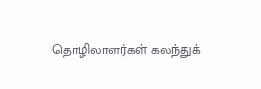தொழிலாளர்கள் கலந்துக்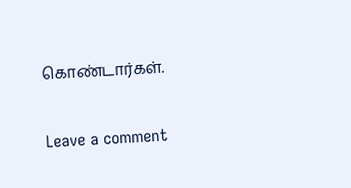கொண்டார்கள்.


Leave a comment